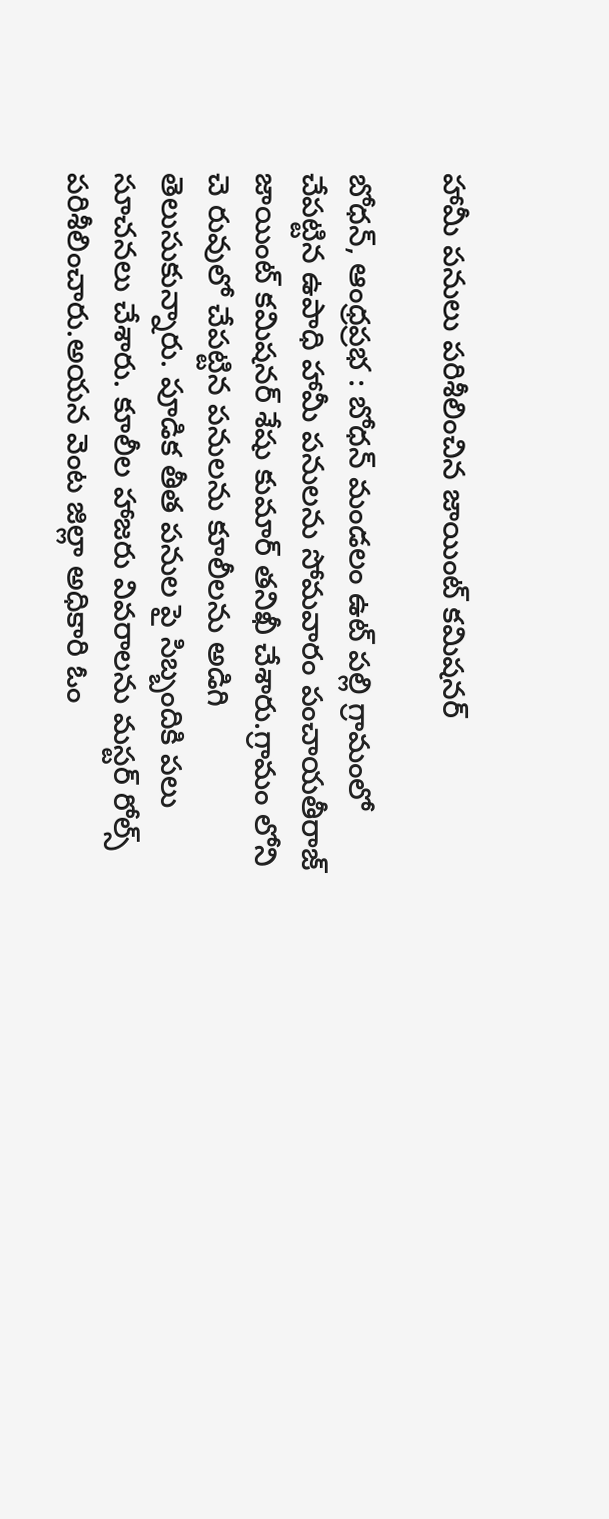హామీ పనులు పరిశీలించిన జాయింట్ కమిషనర్

బోధన్, ఆంధ్రప్రభ : బోధన్ మండలం ఉట్ పల్లి గ్రామంలో చేపట్టిన ఉపాధి హామీ పనులను సోమవారం పంచాయతీరాజ్ జాయింట్ కమిషనర్ శేషు కుమార్ తనిఖీ చేశారు.గ్రామం లోని చె రువులో చేపట్టిన పనులను కూలీలను అడిగి తెలుసుకున్నారు. పూడిక తీత పనుల పై సిబ్బందికి పలు సూచనలు చేశారు. కూలీల హాజరు వివరాలను మస్టర్ రోల్స్ పరిశీలించారు.అయన వెంట జిల్లా అధికారి ఓం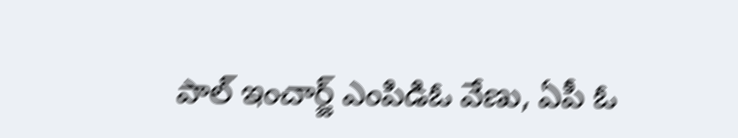పాల్ ఇంచార్జ్ ఎంపిడిఓ వేణు, ఏపీ ఓ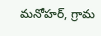మనోహర్, గ్రామ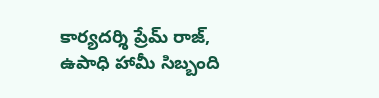కార్యదర్శి ప్రేమ్ రాజ్, ఉపాధి హామీ సిబ్బంది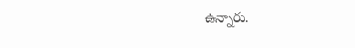ఉన్నారు.